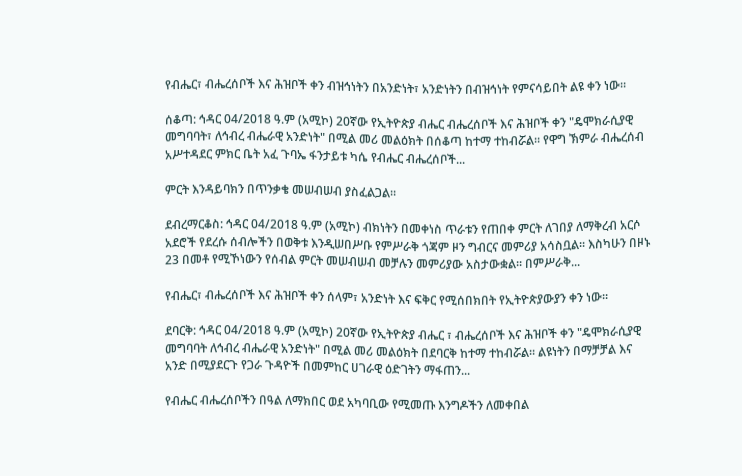የብሔር፣ ብሔረሰቦች እና ሕዝቦች ቀን ብዝኅነትን በአንድነት፣ አንድነትን በብዝኅነት የምናሳይበት ልዩ ቀን ነው።

ሰቆጣ: ኅዳር 04/2018 ዓ.ም (አሚኮ) 20ኛው የኢትዮጵያ ብሔር ብሔረሰቦች እና ሕዝቦች ቀን "ዴሞክራሲያዊ መግባባት፣ ለኅብረ ብሔራዊ አንድነት" በሚል መሪ መልዕክት በሰቆጣ ከተማ ተከብሯል። የዋግ ኽምራ ብሔረሰብ አሥተዳደር ምክር ቤት አፈ ጉባኤ ፋንታይቱ ካሴ የብሔር ብሔረሰቦች...

ምርት እንዳይባክን በጥንቃቄ መሠብሠብ ያስፈልጋል።

ደብረማርቆስ: ኅዳር 04/2018 ዓ.ም (አሚኮ) ብክነትን በመቀነስ ጥራቱን የጠበቀ ምርት ለገበያ ለማቅረብ አርሶ አደሮች የደረሱ ሰብሎችን በወቅቱ እንዲሠበሥቡ የምሥራቅ ጎጃም ዞን ግብርና መምሪያ አሳስቧል፡፡ እስካሁን በዞኑ 23 በመቶ የሚኾነውን የሰብል ምርት መሠብሠብ መቻሉን መምሪያው አስታውቋል፡፡ በምሥራቅ...

የብሔር፣ ብሔረሰቦች እና ሕዝቦች ቀን ሰላም፣ አንድነት እና ፍቅር የሚሰበክበት የኢትዮጵያውያን ቀን ነው።

ደባርቅ: ኅዳር 04/2018 ዓ.ም (አሚኮ) 20ኛው የኢትዮጵያ ብሔር ፣ ብሔረሰቦች እና ሕዝቦች ቀን "ዴሞክራሲያዊ መግባባት ለኅብረ ብሔራዊ አንድነት" በሚል መሪ መልዕክት በደባርቅ ከተማ ተከብሯል። ልዩነትን በማቻቻል እና አንድ በሚያደርጉ የጋራ ጉዳዮች በመምከር ሀገራዊ ዕድገትን ማፋጠን...

የብሔር ብሔረሰቦችን በዓል ለማክበር ወደ አካባቢው የሚመጡ እንግዶችን ለመቀበል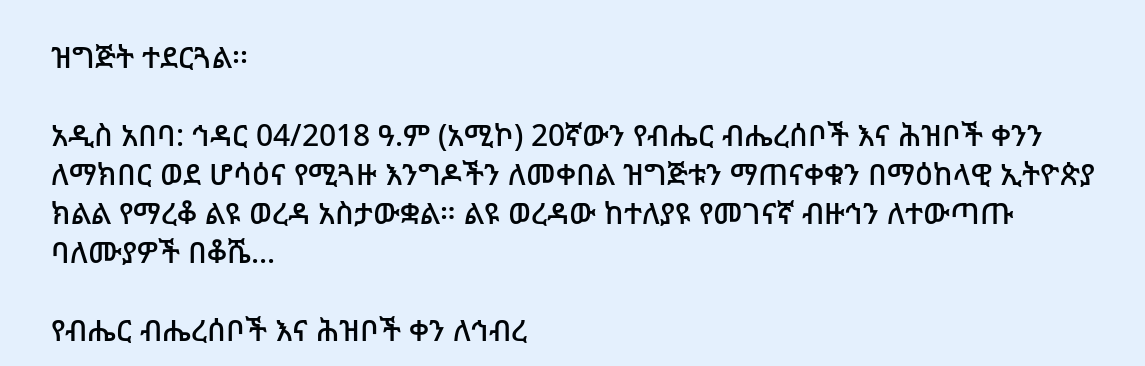ዝግጅት ተደርጓል፡፡

አዲስ አበባ: ኅዳር 04/2018 ዓ.ም (አሚኮ) 20ኛውን የብሔር ብሔረሰቦች እና ሕዝቦች ቀንን ለማክበር ወደ ሆሳዕና የሚጓዙ እንግዶችን ለመቀበል ዝግጅቱን ማጠናቀቁን በማዕከላዊ ኢትዮጵያ ክልል የማረቆ ልዩ ወረዳ አስታውቋል። ልዩ ወረዳው ከተለያዩ የመገናኛ ብዙኅን ለተውጣጡ ባለሙያዎች በቆሼ...

የብሔር ብሔረሰቦች እና ሕዝቦች ቀን ለኅብረ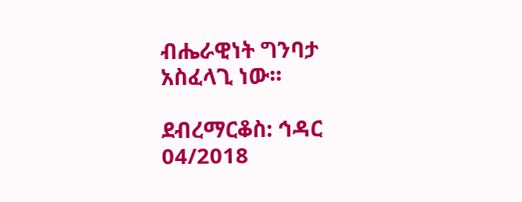ብሔራዊነት ግንባታ አስፈላጊ ነው።

ደብረማርቆስ: ኅዳር 04/2018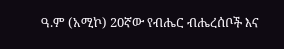ዓ.ም (አሚኮ) 20ኛው የብሔር ብሔረሰቦች እና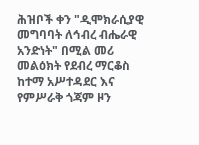ሕዝቦች ቀን "ዲሞክራሲያዊ መግባባት ለኅብረ ብሔራዊ አንድነት" በሚል መሪ መልዕክት የደብረ ማርቆስ ከተማ አሥተዳደር እና የምሥራቅ ጎጃም ዞን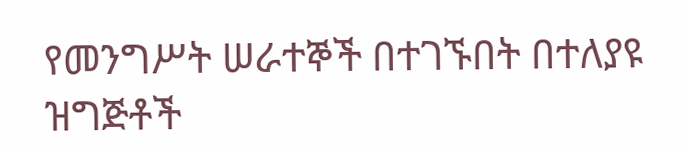የመንግሥት ሠራተኞች በተገኙበት በተለያዩ ዝግጅቶች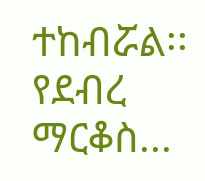ተከብሯል፡፡ የደብረ ማርቆስ...